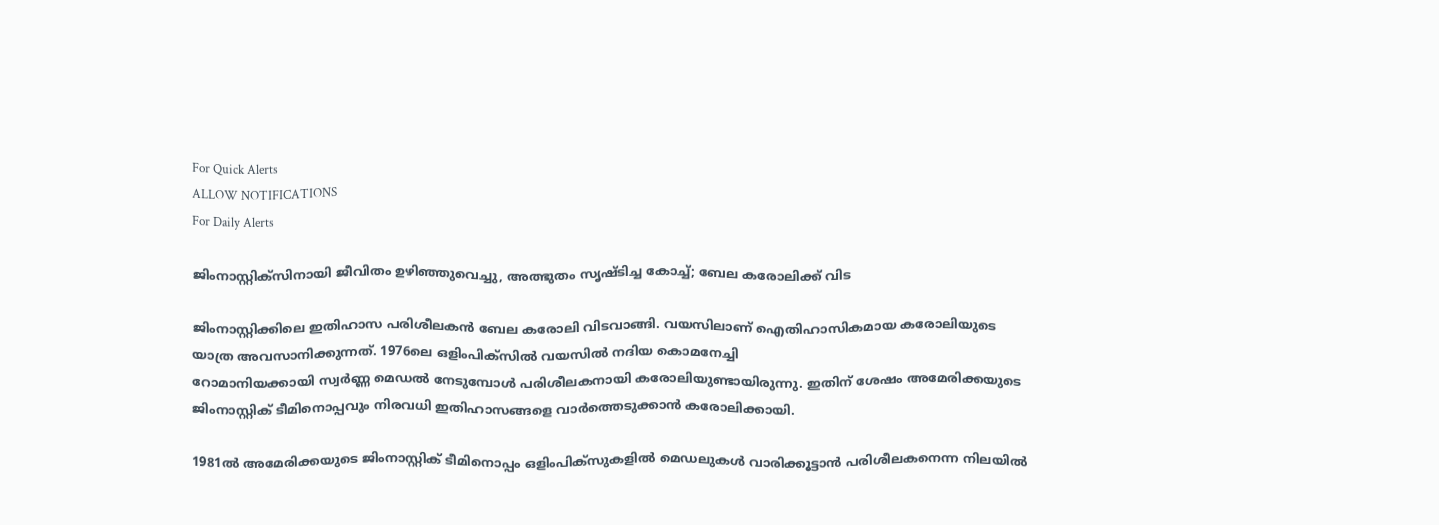For Quick Alerts
ALLOW NOTIFICATIONS
For Daily Alerts

ജിംനാസ്റ്റിക്‌സിനായി ജീവിതം ഉഴിഞ്ഞുവെച്ചു, അത്ഭുതം സൃഷ്ടിച്ച കോച്ച്; ബേല കരോലിക്ക് വിട

ജിംനാസ്റ്റിക്കിലെ ഇതിഹാസ പരിശീലകന്‍ ബേല കരോലി വിടവാങ്ങി. വയസിലാണ് ഐതിഹാസികമായ കരോലിയുടെ യാത്ര അവസാനിക്കുന്നത്. 1976ലെ ഒളിംപിക്‌സില്‍ വയസില്‍ നദിയ കൊമനേച്ചി
റോമാനിയക്കായി സ്വര്‍ണ്ണ മെഡല്‍ നേടുമ്പോള്‍ പരിശീലകനായി കരോലിയുണ്ടായിരുന്നു. ഇതിന് ശേഷം അമേരിക്കയുടെ ജിംനാസ്റ്റിക് ടീമിനൊപ്പവും നിരവധി ഇതിഹാസങ്ങളെ വാര്‍ത്തെടുക്കാന്‍ കരോലിക്കായി.

1981ല്‍ അമേരിക്കയുടെ ജിംനാസ്റ്റിക് ടീമിനൊപ്പം ഒളിംപിക്‌സുകളില്‍ മെഡലുകള്‍ വാരിക്കൂട്ടാന്‍ പരിശീലകനെന്ന നിലയില്‍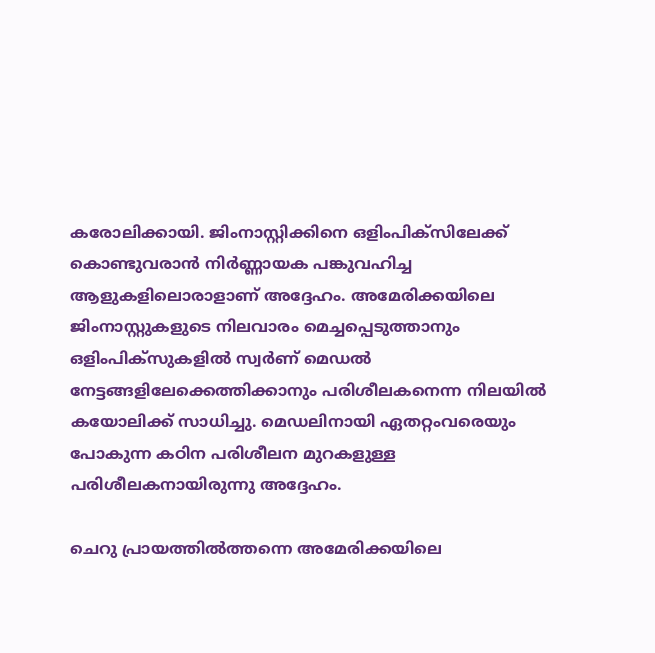കരോലിക്കായി. ജിംനാസ്റ്റിക്കിനെ ഒളിംപിക്‌സിലേക്ക് കൊണ്ടുവരാന്‍ നിര്‍ണ്ണായക പങ്കുവഹിച്ച ആളുകളിലൊരാളാണ് അദ്ദേഹം. അമേരിക്കയിലെ ജിംനാസ്റ്റുകളുടെ നിലവാരം മെച്ചപ്പെടുത്താനും ഒളിംപിക്‌സുകളില്‍ സ്വര്‍ണ് മെഡല്‍ നേട്ടങ്ങളിലേക്കെത്തിക്കാനും പരിശീലകനെന്ന നിലയില്‍ കയോലിക്ക് സാധിച്ചു. മെഡലിനായി ഏതറ്റംവരെയും പോകുന്ന കഠിന പരിശീലന മുറകളുള്ള പരിശീലകനായിരുന്നു അദ്ദേഹം.

ചെറു പ്രായത്തില്‍ത്തന്നെ അമേരിക്കയിലെ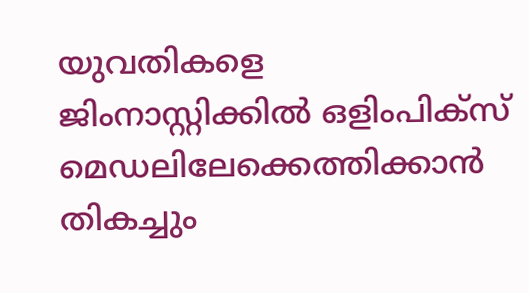യുവതികളെ ജിംനാസ്റ്റിക്കില്‍ ഒളിംപിക്‌സ് മെഡലിലേക്കെത്തിക്കാന്‍ തികച്ചും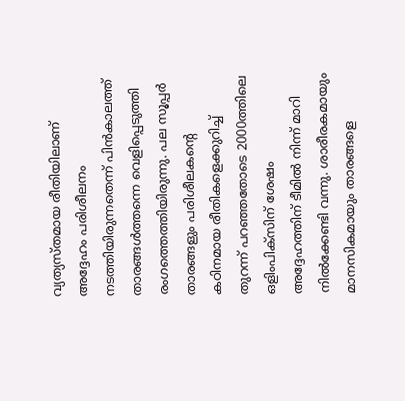വ്യത്യസ്തമായ രീതിയിലാണ് അദ്ദേഹം പരിശീലനം നടത്തിയിരുന്നതെന്ന് പിന്‍കാലത്ത് താരങ്ങള്‍ത്തന്നെ വെളിപ്പെടുത്തി രംഗത്തെത്തിയിരുന്നു. പല സൂപ്പര്‍ താരങ്ങളും പരിശീലകന്റെ കഠിനമായ രീതികളെക്കുറിച്ച് തുറന്ന് പറഞ്ഞതോടെ 2000ത്തിലെ ഒളിംപിക്‌സിന് ശേഷം അദ്ദേഹത്തിന് ടീമില്‍ നിന്ന് മാറി നില്‍ക്കേണ്ടി വന്നു. ശാരീരകമായും മാനസികമായും താരങ്ങളെ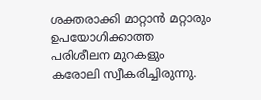ശക്തരാക്കി മാറ്റാന്‍ മറ്റാരും ഉപയോഗിക്കാത്ത പരിശീലന മുറകളും കരോലി സ്വീകരിച്ചിരുന്നു.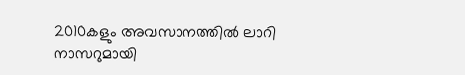2010കളും അവസാനത്തില്‍ ലാറി നാസറുമായി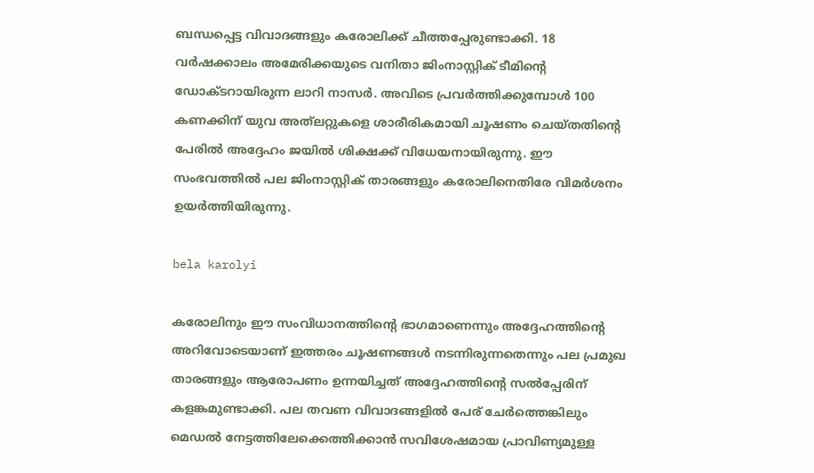ബന്ധപ്പെട്ട വിവാദങ്ങളും കരോലിക്ക് ചീത്തപ്പേരുണ്ടാക്കി. 18 വര്‍ഷക്കാലം അമേരിക്കയുടെ വനിതാ ജിംനാസ്റ്റിക് ടീമിന്റെ ഡോക്ടറായിരുന്ന ലാറി നാസര്‍. അവിടെ പ്രവര്‍ത്തിക്കുമ്പോള്‍ 100 കണക്കിന് യുവ അത്‌ലറ്റുകളെ ശാരീരികമായി ചൂഷണം ചെയ്തതിന്റെ പേരില്‍ അദ്ദേഹം ജയില്‍ ശിക്ഷക്ക് വിധേയനായിരുന്നു. ഈ സംഭവത്തില്‍ പല ജിംനാസ്റ്റിക് താരങ്ങളും കരോലിനെതിരേ വിമര്‍ശനം ഉയര്‍ത്തിയിരുന്നു.

bela karolyi

കരോലിനും ഈ സംവിധാനത്തിന്റെ ഭാഗമാണെന്നും അദ്ദേഹത്തിന്റെ അറിവോടെയാണ് ഇത്തരം ചൂഷണങ്ങള്‍ നടന്നിരുന്നതെന്നും പല പ്രമുഖ താരങ്ങളും ആരോപണം ഉന്നയിച്ചത് അദ്ദേഹത്തിന്റെ സല്‍പ്പേരിന് കളങ്കമുണ്ടാക്കി. പല തവണ വിവാദങ്ങളില്‍ പേര് ചേര്‍ത്തെങ്കിലും മെഡല്‍ നേട്ടത്തിലേക്കെത്തിക്കാന്‍ സവിശേഷമായ പ്രാവിണ്യമുള്ള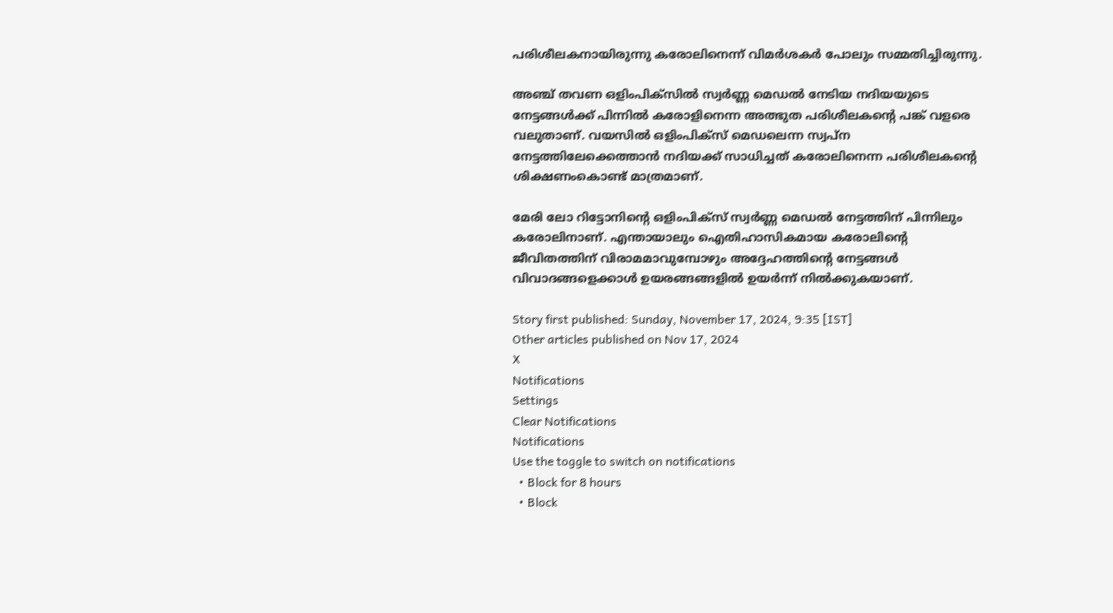പരിശീലകനായിരുന്നു കരോലിനെന്ന് വിമര്‍ശകര്‍ പോലും സമ്മതിച്ചിരുന്നു.

അഞ്ച് തവണ ഒളിംപിക്‌സില്‍ സ്വര്‍ണ്ണ മെഡല്‍ നേടിയ നദിയയുടെ നേട്ടങ്ങള്‍ക്ക് പിന്നില്‍ കരോളിനെന്ന അത്ഭുത പരിശീലകന്റെ പങ്ക് വളരെ വലുതാണ്. വയസില്‍ ഒളിംപിക്‌സ് മെഡലെന്ന സ്വപ്‌ന നേട്ടത്തിലേക്കെത്താന്‍ നദിയക്ക് സാധിച്ചത് കരോലിനെന്ന പരിശീലകന്റെ ശിക്ഷണംകൊണ്ട് മാത്രമാണ്.

മേരി ലോ റിട്ടോനിന്റെ ഒളിംപിക്‌സ് സ്വര്‍ണ്ണ മെഡല്‍ നേട്ടത്തിന് പിന്നിലും കരോലിനാണ്. എന്തായാലും ഐതിഹാസികമായ കരോലിന്റെ ജീവിതത്തിന് വിരാമമാവുമ്പോഴും അദ്ദേഹത്തിന്റെ നേട്ടങ്ങള്‍ വിവാദങ്ങളെക്കാള്‍ ഉയരങ്ങങ്ങളില്‍ ഉയര്‍ന്ന് നില്‍ക്കുകയാണ്.

Story first published: Sunday, November 17, 2024, 9:35 [IST]
Other articles published on Nov 17, 2024
X
Notifications
Settings
Clear Notifications
Notifications
Use the toggle to switch on notifications
  • Block for 8 hours
  • Block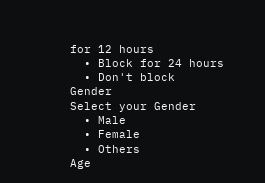for 12 hours
  • Block for 24 hours
  • Don't block
Gender
Select your Gender
  • Male
  • Female
  • Others
Age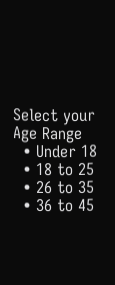Select your Age Range
  • Under 18
  • 18 to 25
  • 26 to 35
  • 36 to 45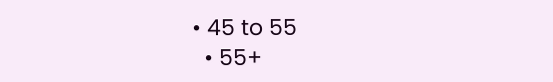• 45 to 55
  • 55+